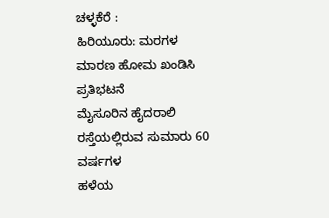ಚಳ್ಳಕೆರೆ :
ಹಿರಿಯೂರು: ಮರಗಳ ಮಾರಣ ಹೋಮ ಖಂಡಿಸಿ
ಪ್ರತಿಭಟನೆ
ಮೈಸೂರಿನ ಹೈದರಾಲಿ ರಸ್ತೆಯಲ್ಲಿರುವ ಸುಮಾರು 60 ವರ್ಷಗಳ
ಹಳೆಯ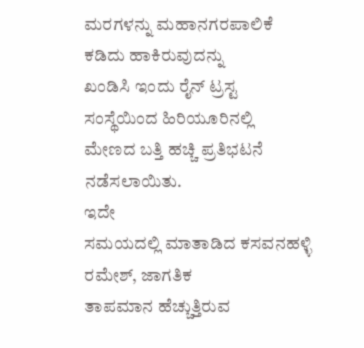ಮರಗಳನ್ನು ಮಹಾನಗರಪಾಲಿಕೆ ಕಡಿದು ಹಾಕಿರುವುದನ್ನು
ಖಂಡಿಸಿ ಇಂದು ರೈನ್ ಟ್ರಸ್ಟ ಸಂಸ್ಥೆಯಿಂದ ಹಿರಿಯೂರಿನಲ್ಲಿ
ಮೇಣದ ಬತ್ತಿ ಹಚ್ಚಿ ಪ್ರತಿಭಟನೆ ನಡೆಸಲಾಯಿತು.
ಇದೇ
ಸಮಯದಲ್ಲಿ ಮಾತಾಡಿದ ಕಸವನಹಳ್ಳಿ ರಮೇಶ್, ಜಾಗತಿಕ
ತಾಪಮಾನ ಹೆಚ್ಚುತ್ತಿರುವ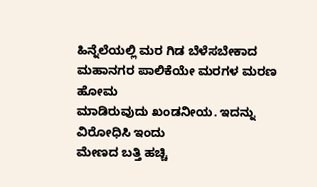ಹಿನ್ನೆಲೆಯಲ್ಲಿ ಮರ ಗಿಡ ಬೆಳೆಸಬೇಕಾದ
ಮಹಾನಗರ ಪಾಲಿಕೆಯೇ ಮರಗಳ ಮರಣ ಹೋಮ
ಮಾಡಿರುವುದು ಖಂಡನೀಯ. ಇದನ್ನು ವಿರೋಧಿಸಿ ಇಂದು
ಮೇಣದ ಬತ್ತಿ ಹಚ್ಚಿ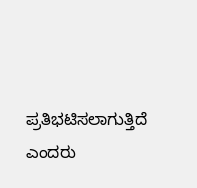ಪ್ರತಿಭಟಿಸಲಾಗುತ್ತಿದೆ ಎಂದರು